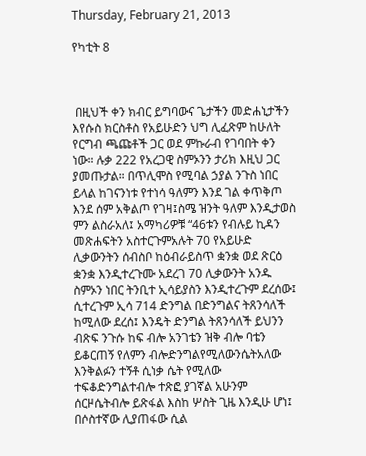Thursday, February 21, 2013

የካቲት 8



 በዚህች ቀን ክብር ይግባውና ጌታችን መድሐኒታችን እየሱስ ክርስቶስ የአይሁድን ህግ ሊፈጽም ከሁለት የርግብ ጫጩቶች ጋር ወደ ምኩራብ የገባበት ቀን ነው። ሉቃ 222 የአረጋዊ ስምኦንን ታሪክ እዚህ ጋር ያመጡታል። በጥሊሞስ የሚባል ኃያል ንጉስ ነበር ይላል ከገናንነቱ የተነሳ ዓለምን እንደ ገል ቀጥቅጦ እንደ ሰም አቅልጦ የገዛ፤ስሜ ዝንት ዓለም እንዲታወስ ምን ልስራአለ፤ አማካሪዎቹ “46ቱን የብሉይ ኪዳን መጽሐፍትን አስተርጉምአሉት 70 የአይሁድ ሊቃውንትን ሰብስቦ ከዕብራይስጥ ቋንቋ ወደ ጽርዕ ቋንቋ እንዲተረጉሙ አደረገ 70 ሊቃውንት አንዱ ስምኦን ነበር ትንቢተ ኢሳይያስን እንዲተረጉም ደረሰው፤ ሲተረጉም ኢሳ 714 ድንግል በድንግልና ትጸንሳለች ከሚለው ደረሰ፤ እንዴት ድንግል ትጸንሳለች ይህንን ብጽፍ ንጉሱ ከፍ ብሎ አንገቴን ዝቅ ብሎ ባቴን ይቆርጠኝ የለምን ብሎድንግልየሚለውንሴትአለው እንቅልፉን ተኝቶ ሲነቃ ሴት የሚለው ተፍቆድንግልተብሎ ተጽፎ ያገኛል አሁንም ሰርዞሴትብሎ ይጽፋል እስከ ሦስት ጊዜ እንዲሁ ሆነ፤ በሶስተኛው ሊያጠፋው ሲል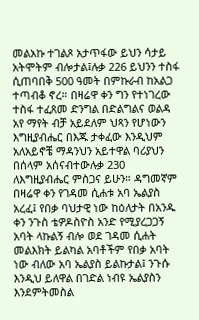መልአኩ ተገልጾ አታጥፋው ይህን ሳታይ አትሞትም ብሎታል፤ሉቃ 226 ይህንን ተስፋ ሲጠባበቅ 500 ዓመት በምኩራብ ከአልጋ ተጣብቆ ኖረ። በዛሬዋ ቀን ግን የተነገረው ተስፋ ተፈጸመ ድንግል በድልግልና ወልዳ አየ ማየት ብቻ አይደለም ህጻን የሆነውን እግዚያብሔር በእጁ ታቀፈው እንዲህም አለአይኖቼ ማዳንህን አይተዋል ባሪያህን በሰላም አሰናብተውሉቃ 230 ለእግዚያብሔር ምስጋና ይሁን። ዳግመኛም በዛሬዋ ቀን የገዳመ ሲሐቱ አባ ኤልያስ አረፈ፤ የበቃ ባህታዊ ነው ከዕለታት በአንዱ ቀን ንጉስ ቴዎዶስዮስ አንድ የሚያረጋጋኝ አባት ላኩልኝ ብሎ ወደ ገዳመ ሲሐት መልእክት ይልካል አባቶችም የበቃ አባት ነው ብለው አባ ኤልያስ ይልኩታል፤ ንጉሱ እንዲህ ይለዋል በገድል ነብዩ ኤልያስን እንደምትመስል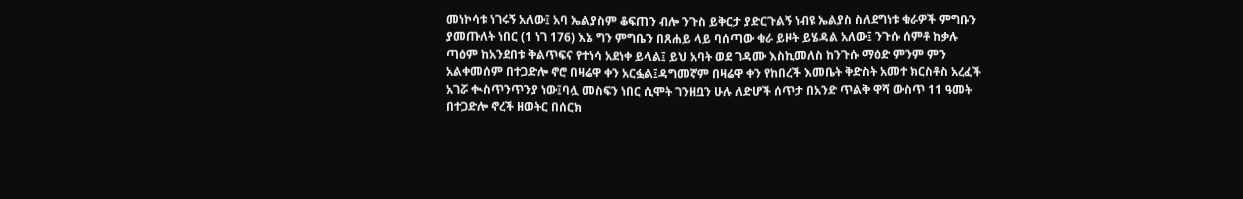መነኮሳቱ ነገሩኝ አለው፤ አባ ኤልያስም ቆፍጠን ብሎ ንጉስ ይቅርታ ያድርጉልኝ ነብዩ ኤልያስ ስለደግነቱ ቁራዎች ምግቡን ያመጡለት ነበር (1 ነገ 176) እኔ ግን ምግቤን በጸሐይ ላይ ባሰጣው ቁራ ይዞት ይሄዳል አለው፤ ንጉሱ ሰምቶ ከቃሉ ጣዕም ከአንደበቱ ቅልጥፍና የተነሳ አደነቀ ይላል፤ ይህ አባት ወደ ገዳሙ እስኪመለስ ከንጉሱ ማዕድ ምንም ምን አልቀመሰም በተጋድሎ ኖሮ በዛሬዋ ቀን አርፏል፤ዳግመኛም በዛሬዋ ቀን የከበረች እመቤት ቅድስት አመተ ክርስቶስ አረፈች አገሯ ቊስጥንጥንያ ነው፤ባሏ መስፍን ነበር ሲሞት ገንዘቧን ሁሉ ለድሆች ሰጥታ በአንድ ጥልቅ ዋሻ ውስጥ 11 ዓመት በተጋድሎ ኖረች ዘወትር በሰርክ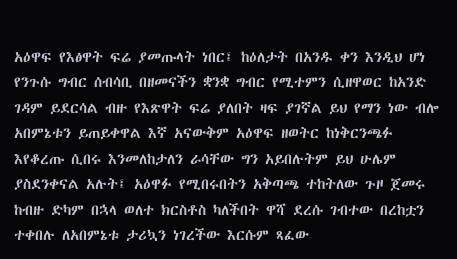አዕዋፍ የእፅዋት ፍሬ ያመጡላት ነበር፤ ከዕለታት በአንዱ ቀን እንዲህ ሆነ የንጉሱ ግብር ሰብሳቢ በዘመናችን ቋንቋ ግብር የሚተምን ሲዘዋወር ከአንድ ገዳም ይደርሳል ብዙ የእጽዋት ፍሬ ያለበት ዛፍ ያገኛል ይህ የማን ነው ብሎ አበምኔቱን ይጠይቀዋል እኛ አናውቅም አዕዋፍ ዘወትር ከነቅርንጫፉ እየቆረጡ ሲበሩ እንመለከታለን ራሳቸው ግን አይበሉትም ይህ ሁሌም ያስደንቀናል አሉት፤ አዕዋፉ የሚበሩበትን አቅጣጫ ተከትለው ጉዞ ጀመሩ ከብዙ ድካም በኋላ ወለተ ክርስቶስ ካለችበት ዋሻ ደረሱ ገብተው በረከቷን ተቀበሉ ለአበምኔቱ ታሪኳን ነገረችው እርሱም ጻፈው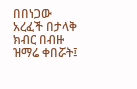በበነጋው አረፈች በታላቅ ክብር በብዙ ዝማሬ ቀበሯት፤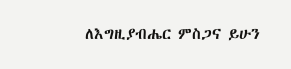ለእግዚያብሔር ምስጋና ይሁን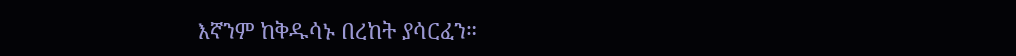እኛንም ከቅዱሳኑ በረከት ያሳርፈን።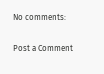No comments:

Post a Comment